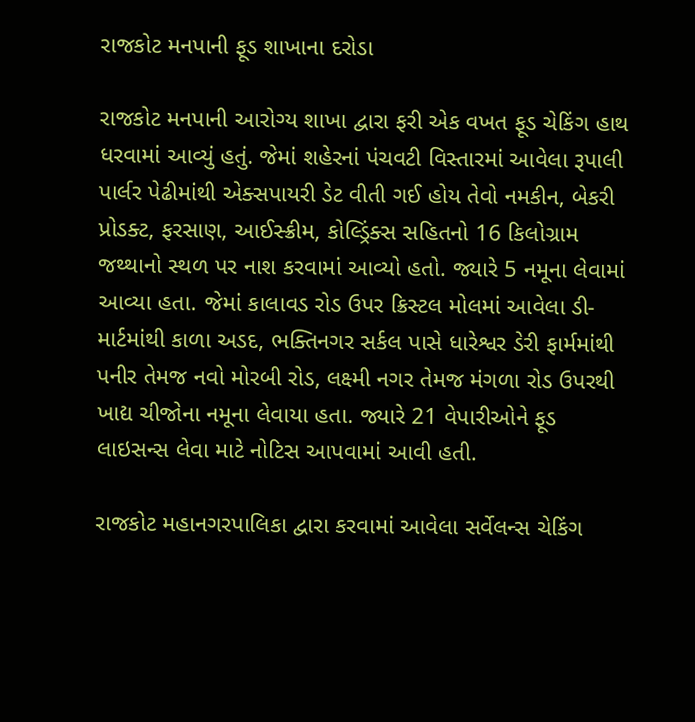રાજકોટ મનપાની ફૂડ શાખાના દરોડા

રાજકોટ મનપાની આરોગ્ય શાખા દ્વારા ફરી એક વખત ફૂડ ચેકિંગ હાથ ધરવામાં આવ્યું હતું. જેમાં શહેરનાં પંચવટી વિસ્તારમાં આવેલા રૂપાલી પાર્લર પેઢીમાંથી એક્સપાયરી ડેટ વીતી ગઈ હોય તેવો નમકીન, બેકરી પ્રોડક્ટ, ફરસાણ, આઈસ્ક્રીમ, કોલ્ડ્રિંક્સ સહિતનો 16 કિલોગ્રામ જથ્થાનો સ્થળ પર નાશ કરવામાં આવ્યો હતો. જ્યારે 5 નમૂના લેવામાં આવ્યા હતા. જેમાં કાલાવડ રોડ ઉપર ક્રિસ્ટલ મોલમાં આવેલા ડી-માર્ટમાંથી કાળા અડદ, ભક્તિનગર સર્કલ પાસે ધારેશ્વર ડેરી ફાર્મમાંથી પનીર તેમજ નવો મોરબી રોડ, લક્ષ્મી નગર તેમજ મંગળા રોડ ઉપરથી ખાદ્ય ચીજોના નમૂના લેવાયા હતા. જ્યારે 21 વેપારીઓને ફૂડ લાઇસન્સ લેવા માટે નોટિસ આપવામાં આવી હતી.

રાજકોટ મહાનગરપાલિકા દ્વારા કરવામાં આવેલા સર્વેલન્સ ચેકિંગ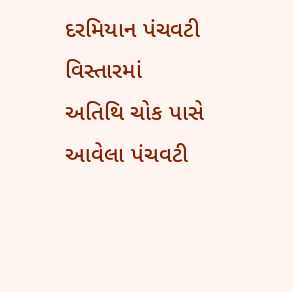દરમિયાન પંચવટી વિસ્તારમાં અતિથિ ચોક પાસે આવેલા પંચવટી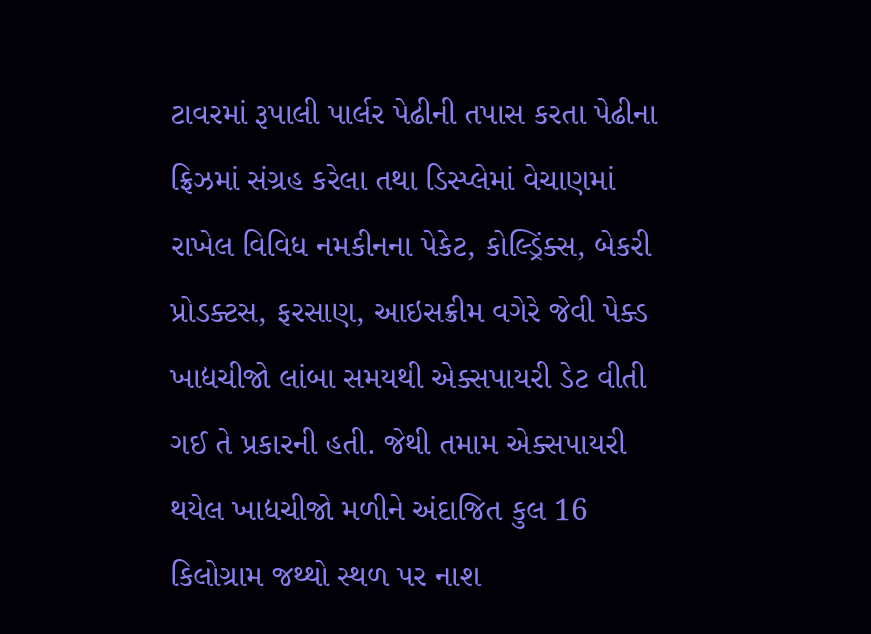ટાવરમાં રૂપાલી પાર્લર પેઢીની તપાસ કરતા પેઢીના ફ્રિઝમાં સંગ્રહ કરેલા તથા ડિસ્પ્લેમાં વેચાણમાં રાખેલ વિવિધ નમકીનના પેકેટ, કોલ્ડ્રિંક્સ, બેકરી પ્રોડક્ટસ, ફરસાણ, આઇસક્રીમ વગેરે જેવી પેક્ડ ખાદ્યચીજો લાંબા સમયથી એક્સપાયરી ડેટ વીતી ગઈ તે પ્રકારની હતી. જેથી તમામ એક્સપાયરી થયેલ ખાદ્યચીજો મળીને અંદાજિત કુલ 16 કિલોગ્રામ જથ્થો સ્થળ પર નાશ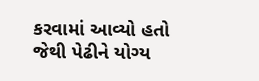કરવામાં આવ્યો હતો જેથી પેઢીને યોગ્ય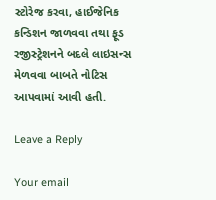સ્ટોરેજ કરવા, હાઈજેનિક કન્ડિશન જાળવવા તથા ફૂડ રજીસ્ટ્રેશનને બદલે લાઇસન્સ મેળવવા બાબતે નોટિસ આપવામાં આવી હતી.

Leave a Reply

Your email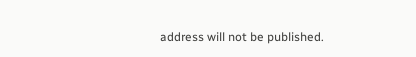address will not be published.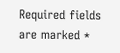Required fields are marked *